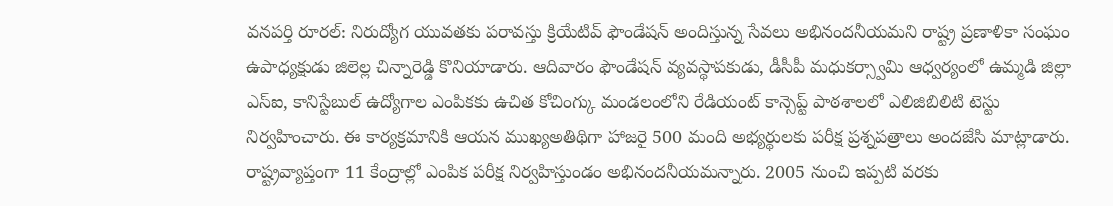వనపర్తి రూరల్: నిరుద్యోగ యువతకు పరావస్తు క్రియేటివ్ ఫౌండేషన్ అందిస్తున్న సేవలు అభినందనీయమని రాష్ట్ర ప్రణాళికా సంఘం ఉపాధ్యక్షుడు జిలెల్ల చిన్నారెడ్డి కొనియాడారు. ఆదివారం ఫౌండేషన్ వ్యవస్థాపకుడు, డీసీపీ మధుకర్స్వామి ఆధ్వర్యంలో ఉమ్మడి జిల్లా ఎస్ఐ, కానిస్టేబుల్ ఉద్యోగాల ఎంపికకు ఉచిత కోచింగ్కు మండలంలోని రేడియంట్ కాన్సెప్ట్ పాఠశాలలో ఎలిజిబిలిటి టెస్టు నిర్వహించారు. ఈ కార్యక్రమానికి ఆయన ముఖ్యఅతిథిగా హాజరై 500 మంది అభ్యర్థులకు పరీక్ష ప్రశ్నపత్రాలు అందజేసి మాట్లాడారు. రాష్ట్రవ్యాప్తంగా 11 కేంద్రాల్లో ఎంపిక పరీక్ష నిర్వహిస్తుండం అభినందనీయమన్నారు. 2005 నుంచి ఇప్పటి వరకు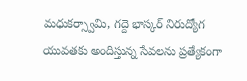మధుకర్స్వామి, గద్దె భాస్కర్ నిరుద్యోగ యువతకు అందిస్తున్న సేవలను ప్రత్యేకంగా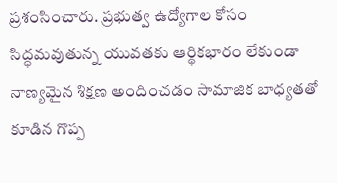ప్రశంసించారు. ప్రభుత్వ ఉద్యోగాల కోసం సిద్ధమవుతున్న యువతకు ఆర్థికభారం లేకుండా నాణ్యమైన శిక్షణ అందించడం సామాజిక బాధ్యతతో కూడిన గొప్ప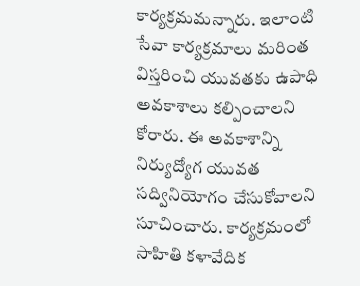కార్యక్రమమన్నారు. ఇలాంటి సేవా కార్యక్రమాలు మరింత విస్తరించి యువతకు ఉపాధి అవకాశాలు కల్పించాలని కోరారు. ఈ అవకాశాన్ని నిర్యుద్యోగ యువత సద్వినియోగం చేసుకోవాలని సూచించారు. కార్యక్రమంలో సాహితి కళావేదిక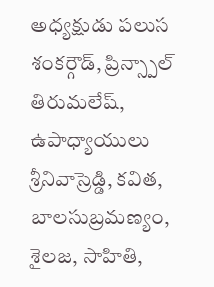అధ్యక్షుడు పలుస శంకర్గౌడ్, ప్రిన్స్పాల్ తిరుమలేష్, ఉపాధ్యాయులు శ్రీనివాస్రెడ్డి, కవిత, బాలసుబ్రమణ్యం, శైలజ, సాహితి,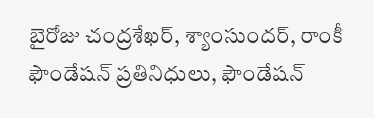బైరోజు చంద్రశేఖర్, శ్యాంసుందర్, రాంకీ ఫౌండేషన్ ప్రతినిధులు, ఫౌండేషన్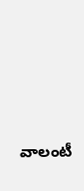వాలంటీ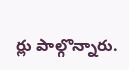ర్లు పాల్గొన్నారు.